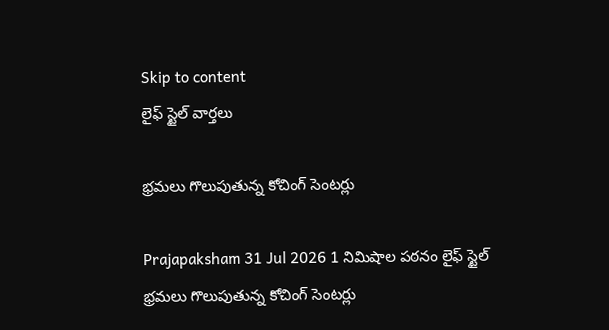Skip to content
లైఫ్ స్టైల్ వార్తలు

భ్రమలు గొలుపుతున్న కోచింగ్‌ సెంటర్లు

Prajapaksham 31 Jul 2026 1 నిమిషాల పఠనం లైఫ్ స్టైల్
భ్రమలు గొలుపుతున్న కోచింగ్‌ సెంటర్లు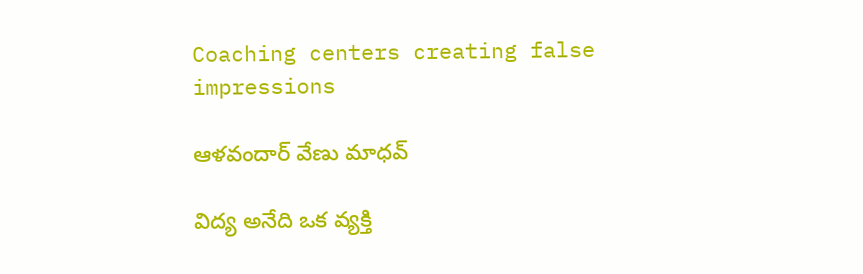Coaching centers creating false impressions

ఆళవందార్‌ వేణు మాధవ్‌

విద్య అనేది ఒక వ్యక్తి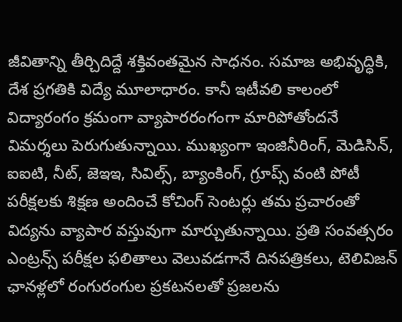జీవితాన్ని తీర్చిదిద్దే శక్తివంతమైన సాధనం. సమాజ అభివృద్ధికి, దేశ ప్రగతికి విద్యే మూలాధారం. కానీ ఇటీవలి కాలంలో విద్యారంగం క్రమంగా వ్యాపారరంగంగా మారిపోతోందనే విమర్శలు పెరుగుతున్నాయి. ముఖ్యంగా ఇంజినీరింగ్‌, మెడిసిన్‌, ఐఐటి, నీట్‌, జెఇఇ, సివిల్స్‌, బ్యాంకింగ్‌, గ్రూప్స్‌ వంటి పోటీ పరీక్షలకు శిక్షణ అందించే కోచింగ్‌ సెంటర్లు తమ ప్రచారంతో విద్యను వ్యాపార వస్తువుగా మార్చుతున్నాయి. ప్రతి సంవత్సరం ఎంట్రన్స్‌ పరీక్షల ఫలితాలు వెలువడగానే దినపత్రికలు, టెలివిజన్‌ ఛానళ్లలో రంగురంగుల ప్రకటనలతో ప్రజలను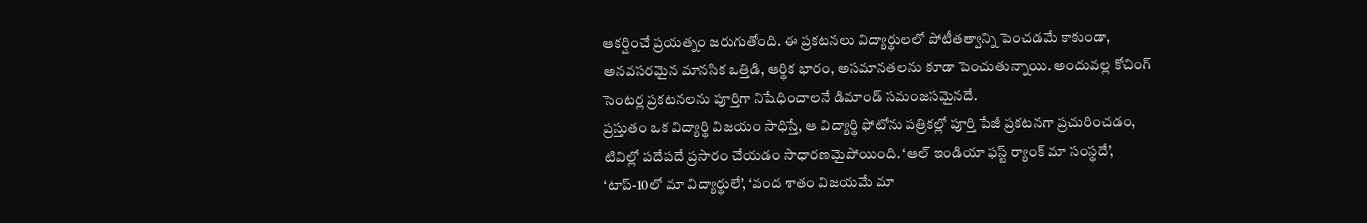ఆకర్షించే ప్రయత్నం జరుగుతోంది. ఈ ప్రకటనలు విద్యార్థులలో పోటీతత్వాన్ని పెంచడమే కాకుండా, అనవసరమైన మానసిక ఒత్తిడి, ఆర్థిక భారం, అసమానతలను కూడా పెంచుతున్నాయి. అందువల్ల కోచింగ్‌ సెంటర్ల ప్రకటనలను పూర్తిగా నిషేధించాలనే డిమాండ్‌ సమంజసమైనదే.
ప్రస్తుతం ఒక విద్యార్థి విజయం సాధిస్తే, ఆ విద్యార్థి ఫోటోను పత్రికల్లో పూర్తి పేజీ ప్రకటనగా ప్రచురించడం, టివిల్లో పదేపదే ప్రసారం చేయడం సాధారణమైపోయింది. ‘ఆల్‌ ఇండియా ఫస్ట్‌ ర్యాంక్‌ మా సంస్థదే’, ‘టాప్‌-10లో మా విద్యార్థులే’, ‘వంద శాతం విజయమే మా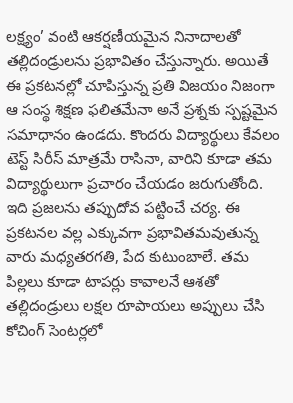లక్ష్యం’ వంటి ఆకర్షణీయమైన నినాదాలతో తల్లిదండ్రులను ప్రభావితం చేస్తున్నారు. అయితే ఈ ప్రకటనల్లో చూపిస్తున్న ప్రతి విజయం నిజంగా ఆ సంస్థ శిక్షణ ఫలితమేనా అనే ప్రశ్నకు స్పష్టమైన సమాధానం ఉండదు. కొందరు విద్యార్థులు కేవలం టెస్ట్‌ సిరీస్‌ మాత్రమే రాసినా, వారిని కూడా తమ విద్యార్థులుగా ప్రచారం చేయడం జరుగుతోంది. ఇది ప్రజలను తప్పుదోవ పట్టించే చర్య. ఈ ప్రకటనల వల్ల ఎక్కువగా ప్రభావితమవుతున్న వారు మధ్యతరగతి, పేద కుటుంబాలే. తమ పిల్లలు కూడా టాపర్లు కావాలనే ఆశతో తల్లిదండ్రులు లక్షల రూపాయలు అప్పులు చేసి కోచింగ్‌ సెంటర్లలో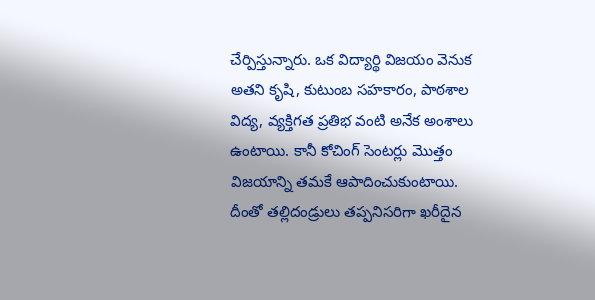చేర్పిస్తున్నారు. ఒక విద్యార్థి విజయం వెనుక అతని కృషి, కుటుంబ సహకారం, పాఠశాల విద్య, వ్యక్తిగత ప్రతిభ వంటి అనేక అంశాలు ఉంటాయి. కానీ కోచింగ్‌ సెంటర్లు మొత్తం విజయాన్ని తమకే ఆపాదించుకుంటాయి. దీంతో తల్లిదండ్రులు తప్పనిసరిగా ఖరీదైన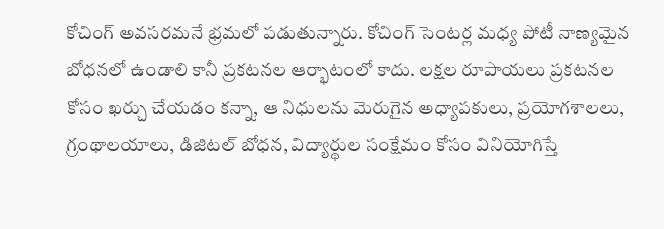కోచింగ్‌ అవసరమనే భ్రమలో పడుతున్నారు. కోచింగ్‌ సెంటర్ల మధ్య పోటీ నాణ్యమైన బోధనలో ఉండాలి కానీ ప్రకటనల ఆర్భాటంలో కాదు. లక్షల రూపాయలు ప్రకటనల కోసం ఖర్చు చేయడం కన్నా, ఆ నిధులను మెరుగైన అధ్యాపకులు, ప్రయోగశాలలు, గ్రంథాలయాలు, డిజిటల్‌ బోధన, విద్యార్థుల సంక్షేమం కోసం వినియోగిస్తే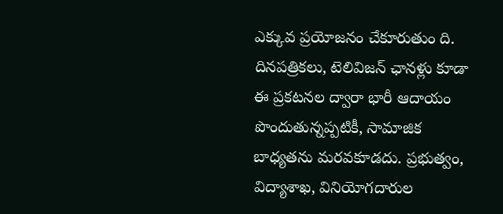ఎక్కువ ప్రయోజనం చేకూరుతుం ది.
దినపత్రికలు, టెలివిజన్‌ ఛానళ్లు కూడా ఈ ప్రకటనల ద్వారా భారీ ఆదాయం పొందుతున్నప్పటికీ, సామాజిక బాధ్యతను మరవకూడదు. ప్రభుత్వం, విద్యాశాఖ, వినియోగదారుల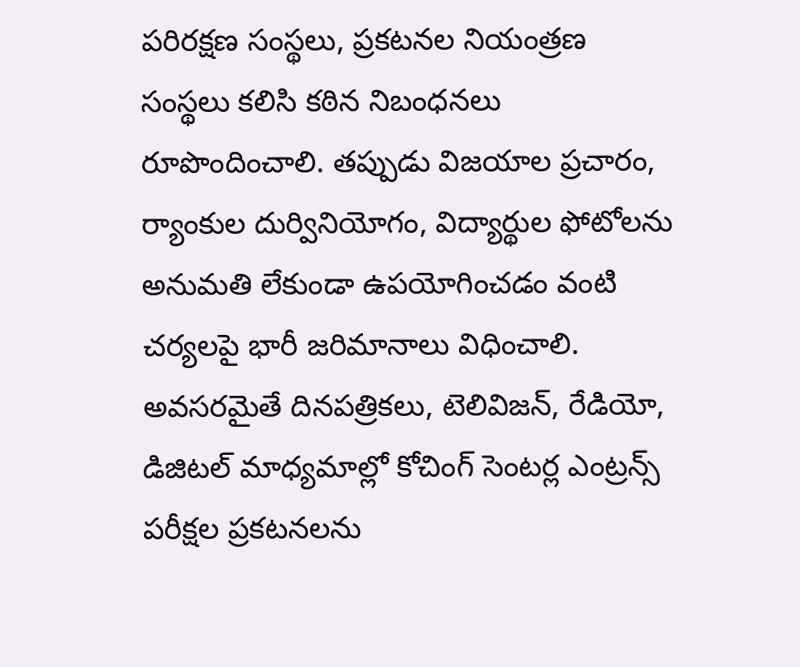పరిరక్షణ సంస్థలు, ప్రకటనల నియంత్రణ సంస్థలు కలిసి కఠిన నిబంధనలు రూపొందించాలి. తప్పుడు విజయాల ప్రచారం, ర్యాంకుల దుర్వినియోగం, విద్యార్థుల ఫోటోలను అనుమతి లేకుండా ఉపయోగించడం వంటి చర్యలపై భారీ జరిమానాలు విధించాలి. అవసరమైతే దినపత్రికలు, టెలివిజన్‌, రేడియో, డిజిటల్‌ మాధ్యమాల్లో కోచింగ్‌ సెంటర్ల ఎంట్రన్స్‌ పరీక్షల ప్రకటనలను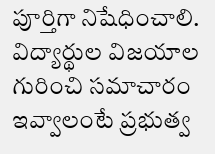పూర్తిగా నిషేధించాలి. విద్యార్థుల విజయాల గురించి సమాచారం ఇవ్వాలంటే ప్రభుత్వ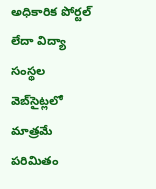అధికారిక పోర్టల్‌ లేదా విద్యా సంస్థల వెబ్‌సైట్లలో మాత్రమే పరిమితం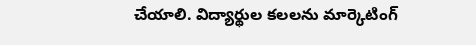చేయాలి. విద్యార్థుల కలలను మార్కెటింగ్‌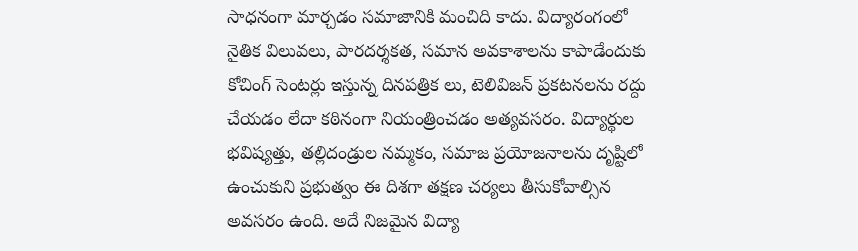సాధనంగా మార్చడం సమాజానికి మంచిది కాదు. విద్యారంగంలో నైతిక విలువలు, పారదర్శకత, సమాన అవకాశాలను కాపాడేందుకు కోచింగ్‌ సెంటర్లు ఇస్తున్న దినపత్రిక లు, టెలివిజన్‌ ప్రకటనలను రద్దు చేయడం లేదా కఠినంగా నియంత్రించడం అత్యవసరం. విద్యార్థుల భవిష్యత్తు, తల్లిదండ్రుల నమ్మకం, సమాజ ప్రయోజనాలను దృష్టిలో ఉంచుకుని ప్రభుత్వం ఈ దిశగా తక్షణ చర్యలు తీసుకోవాల్సిన అవసరం ఉంది. అదే నిజమైన విద్యా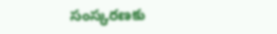సంస్కరణకు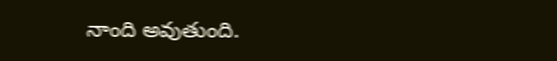నాంది అవుతుంది.